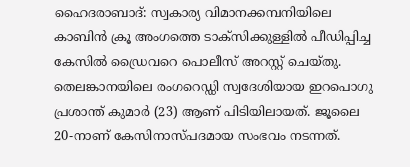ഹൈദരാബാദ്: സ്വകാര്യ വിമാനക്കമ്പനിയിലെ കാബിൻ ക്രൂ അംഗത്തെ ടാക്സിക്കുള്ളിൽ പീഡിപ്പിച്ച കേസിൽ ഡ്രൈവറെ പൊലീസ് അറസ്റ്റ് ചെയ്തു. തെലങ്കാനയിലെ രംഗറെഡ്ഡി സ്വദേശിയായ ഇറപൊഗു പ്രശാന്ത് കുമാർ (23) ആണ് പിടിയിലായത്. ജൂലൈ 20-നാണ് കേസിനാസ്പദമായ സംഭവം നടന്നത്.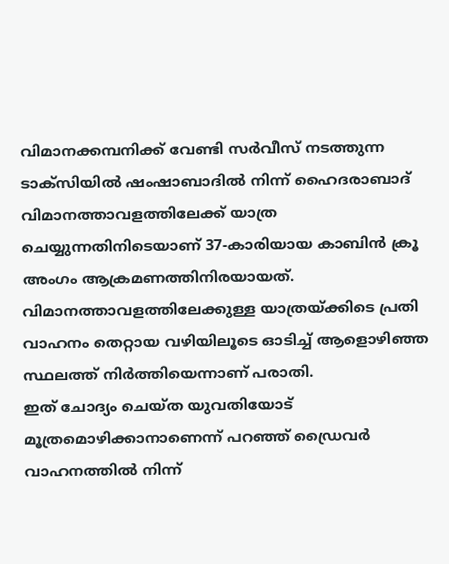വിമാനക്കമ്പനിക്ക് വേണ്ടി സർവീസ് നടത്തുന്ന ടാക്സിയിൽ ഷംഷാബാദിൽ നിന്ന് ഹൈദരാബാദ് വിമാനത്താവളത്തിലേക്ക് യാത്ര ചെയ്യുന്നതിനിടെയാണ് 37-കാരിയായ കാബിൻ ക്രൂ അംഗം ആക്രമണത്തിനിരയായത്. വിമാനത്താവളത്തിലേക്കുള്ള യാത്രയ്ക്കിടെ പ്രതി വാഹനം തെറ്റായ വഴിയിലൂടെ ഓടിച്ച് ആളൊഴിഞ്ഞ സ്ഥലത്ത് നിർത്തിയെന്നാണ് പരാതി.
ഇത് ചോദ്യം ചെയ്ത യുവതിയോട് മൂത്രമൊഴിക്കാനാണെന്ന് പറഞ്ഞ് ഡ്രൈവർ വാഹനത്തിൽ നിന്ന്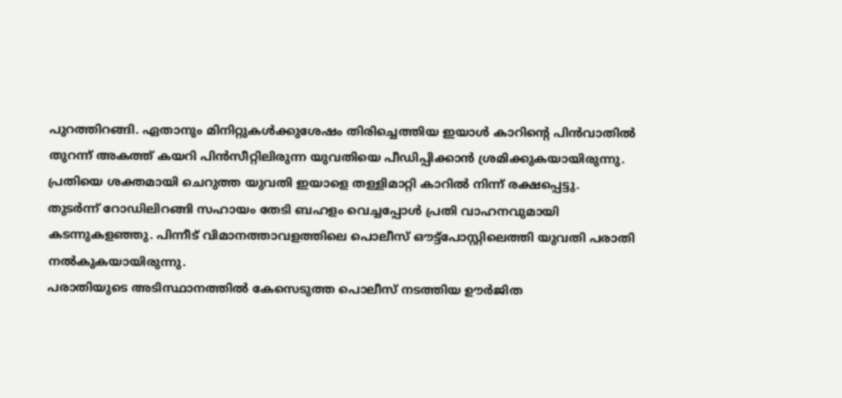പുറത്തിറങ്ങി. ഏതാനും മിനിറ്റുകൾക്കുശേഷം തിരിച്ചെത്തിയ ഇയാൾ കാറിന്റെ പിൻവാതിൽ തുറന്ന് അകത്ത് കയറി പിൻസീറ്റിലിരുന്ന യുവതിയെ പീഡിപ്പിക്കാൻ ശ്രമിക്കുകയായിരുന്നു.
പ്രതിയെ ശക്തമായി ചെറുത്ത യുവതി ഇയാളെ തള്ളിമാറ്റി കാറിൽ നിന്ന് രക്ഷപ്പെട്ടു. തുടർന്ന് റോഡിലിറങ്ങി സഹായം തേടി ബഹളം വെച്ചപ്പോൾ പ്രതി വാഹനവുമായി കടന്നുകളഞ്ഞു. പിന്നീട് വിമാനത്താവളത്തിലെ പൊലീസ് ഔട്ട്പോസ്റ്റിലെത്തി യുവതി പരാതി നൽകുകയായിരുന്നു.
പരാതിയുടെ അടിസ്ഥാനത്തിൽ കേസെടുത്ത പൊലീസ് നടത്തിയ ഊർജിത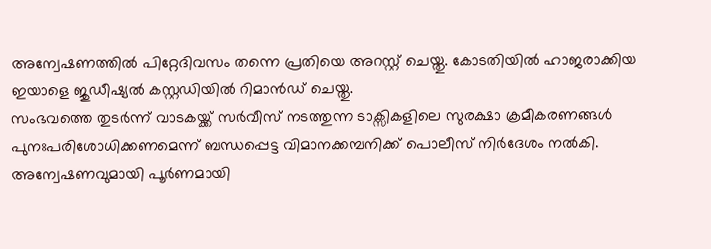അന്വേഷണത്തിൽ പിറ്റേദിവസം തന്നെ പ്രതിയെ അറസ്റ്റ് ചെയ്തു. കോടതിയിൽ ഹാജരാക്കിയ ഇയാളെ ജുഡീഷ്യൽ കസ്റ്റഡിയിൽ റിമാൻഡ് ചെയ്തു.
സംഭവത്തെ തുടർന്ന് വാടകയ്ക്ക് സർവീസ് നടത്തുന്ന ടാക്സികളിലെ സുരക്ഷാ ക്രമീകരണങ്ങൾ പുനഃപരിശോധിക്കണമെന്ന് ബന്ധപ്പെട്ട വിമാനക്കമ്പനിക്ക് പൊലീസ് നിർദേശം നൽകി. അന്വേഷണവുമായി പൂർണമായി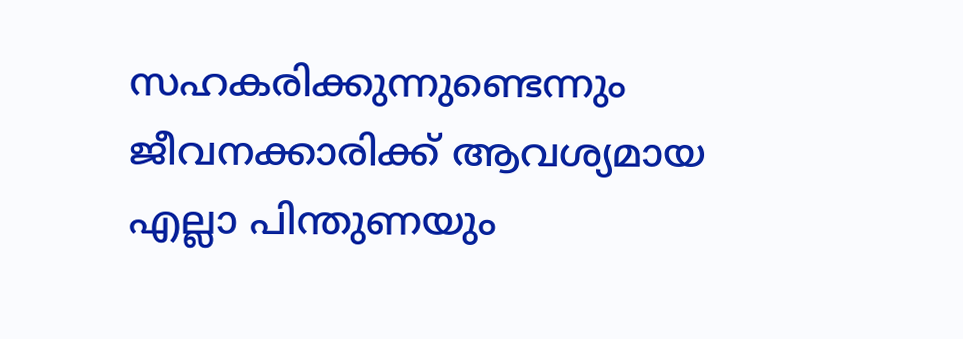സഹകരിക്കുന്നുണ്ടെന്നും ജീവനക്കാരിക്ക് ആവശ്യമായ എല്ലാ പിന്തുണയും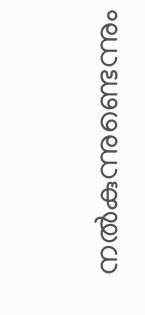നൽകുന്നുണ്ടെന്നും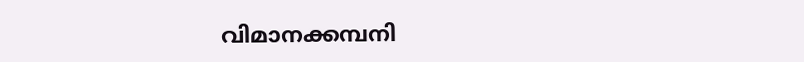വിമാനക്കമ്പനി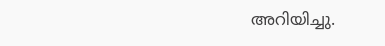അറിയിച്ചു.